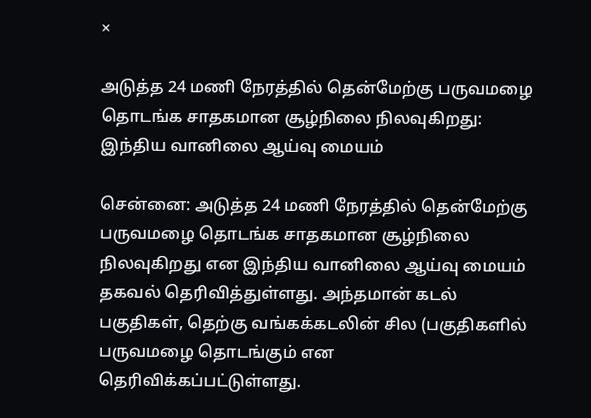×

அடுத்த 24 மணி நேரத்தில் தென்மேற்கு பருவமழை தொடங்க சாதகமான சூழ்நிலை நிலவுகிறது: இந்திய வானிலை ஆய்வு மையம்

சென்னை: அடுத்த 24 மணி நேரத்தில் தென்மேற்கு பருவமழை தொடங்க சாதகமான சூழ்நிலை நிலவுகிறது என இந்திய வானிலை ஆய்வு மையம் தகவல் தெரிவித்துள்ளது. அந்தமான் கடல் பகுதிகள், தெற்கு வங்கக்கடலின் சில (பகுதிகளில் பருவமழை தொடங்கும் என தெரிவிக்கப்பட்டுள்ளது.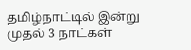தமிழ்நாட்டில் இன்று முதல் 3 நாட்கள்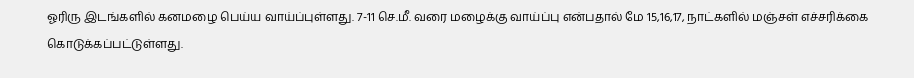ஓரிரு இடங்களில் கனமழை பெய்ய வாய்ப்புள்ளது. 7-11 செ.மீ. வரை மழைக்கு வாய்ப்பு என்பதால் மே 15,16,17, நாட்களில் மஞ்சள் எச்சரிக்கை கொடுக்கப்பட்டுள்ளது.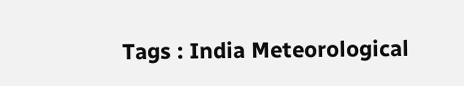Tags : India Meteorological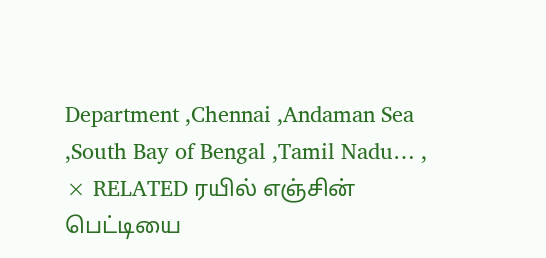Department ,Chennai ,Andaman Sea ,South Bay of Bengal ,Tamil Nadu… ,
× RELATED ரயில் எஞ்சின் பெட்டியை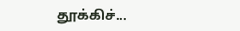தூக்கிச்...